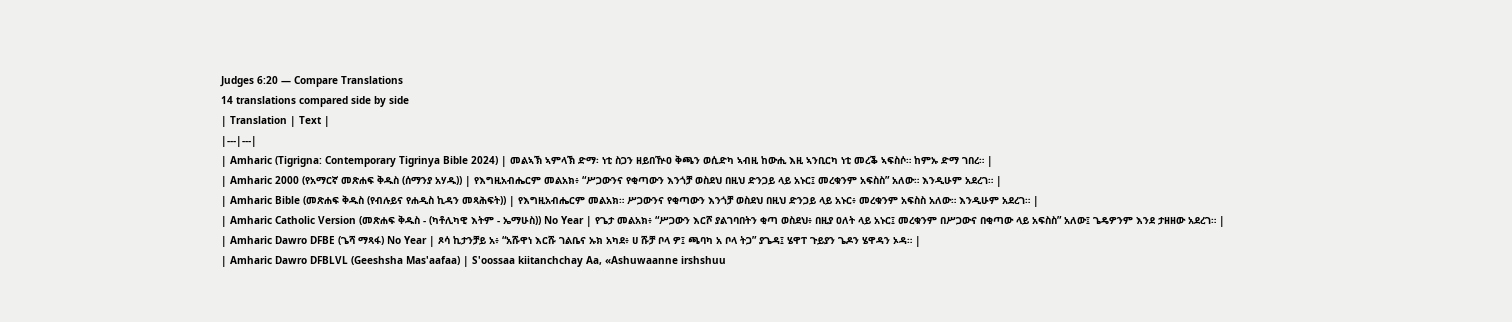Judges 6:20 — Compare Translations
14 translations compared side by side
| Translation | Text |
|---|---|
| Amharic (Tigrigna: Contemporary Tigrinya Bible 2024) | መልኣኽ ኣምላኽ ድማ፡ ነቲ ስጋን ዘይበዅዐ ቅጫን ወሲድካ ኣብዚ ከውሒ እዚ ኣንቢርካ ነቲ መረቕ ኣፍስሶ። ከምኡ ድማ ገበረ። |
| Amharic 2000 (የአማርኛ መጽሐፍ ቅዱስ (ሰማንያ አሃዱ)) | የእግዚአብሔርም መልአክ፥ “ሥጋውንና የቂጣውን እንጎቻ ወስደህ በዚህ ድንጋይ ላይ አኑር፤ መረቁንም አፍስስ” አለው። እንዲሁም አደረገ። |
| Amharic Bible (መጽሐፍ ቅዱስ (የብሉይና የሐዲስ ኪዳን መጻሕፍት)) | የእግዚአብሔርም መልአክ። ሥጋውንና የቂጣውን እንጎቻ ወስደህ በዚህ ድንጋይ ላይ አኑር፥ መረቁንም አፍስስ አለው። እንዲሁም አደረገ። |
| Amharic Catholic Version (መጽሐፍ ቅዱስ - (ካቶሊካዊ እትም - ኤማሁስ)) No Year | የጌታ መልአክ፥ “ሥጋውን እርሾ ያልገባበትን ቂጣ ወስደህ፥ በዚያ ዐለት ላይ አኑር፤ መረቁንም በሥጋውና በቂጣው ላይ አፍስስ” አለው፤ ጌዴዎንም እንደ ታዘዘው አደረገ። |
| Amharic Dawro DFBE (ጌሻ ማጻፋ) No Year | ጾሳ ኪታንቻይ አ፥ “አሹዋነ እርሹ ገልቤና ኡክ አካደ፥ ሀ ሹቻ ቦላ ዎ፤ ጫባካ አ ቦላ ትጋ” ያጌዳ፤ ሄዋፐ ጉይያን ጌዶን ሄዋዳን ኦዳ። |
| Amharic Dawro DFBLVL (Geeshsha Mas'aafaa) | S'oossaa kiitanchchay Aa, «Ashuwaanne irshshuu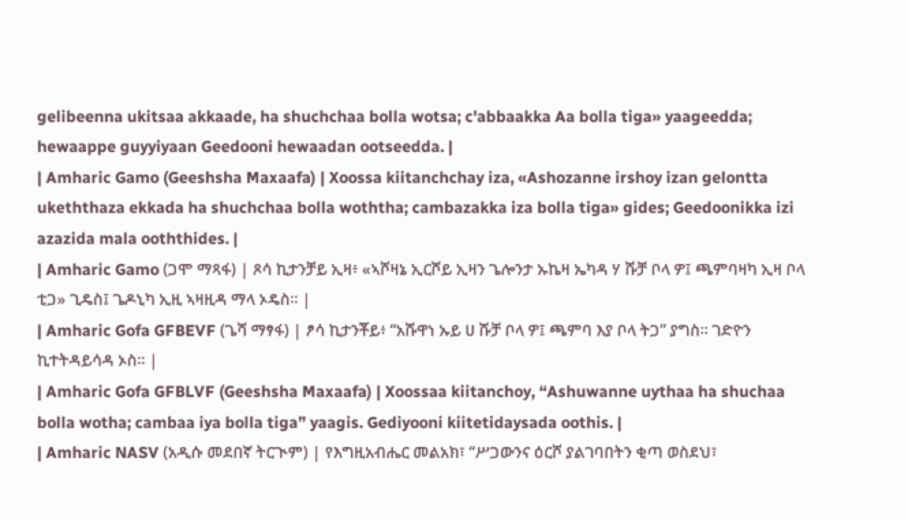gelibeenna ukitsaa akkaade, ha shuchchaa bolla wotsa; c'abbaakka Aa bolla tiga» yaageedda; hewaappe guyyiyaan Geedooni hewaadan ootseedda. |
| Amharic Gamo (Geeshsha Maxaafa) | Xoossa kiitanchchay iza, «Ashozanne irshoy izan gelontta ukeththaza ekkada ha shuchchaa bolla woththa; cambazakka iza bolla tiga» gides; Geedoonikka izi azazida mala ooththides. |
| Amharic Gamo (ጋሞ ማጻፋ) | ጾሳ ኪታንቻይ ኢዛ፥ «ኣሾዛኔ ኢርሾይ ኢዛን ጌሎንታ ኡኬዛ ኤካዳ ሃ ሹቻ ቦላ ዎ፤ ጫምባዛካ ኢዛ ቦላ ቲጋ» ጊዴስ፤ ጌዶኒካ ኢዚ ኣዛዚዳ ማላ ኦዴስ። |
| Amharic Gofa GFBEVF (ጌሻ ማፃፋ) | ፆሳ ኪታንቾይ፥ “አሹዋነ ኡይ ሀ ሹቻ ቦላ ዎ፤ ጫምባ እያ ቦላ ትጋ” ያግስ። ገድዮን ኪተትዳይሳዳ ኦስ። |
| Amharic Gofa GFBLVF (Geeshsha Maxaafa) | Xoossaa kiitanchoy, “Ashuwanne uythaa ha shuchaa bolla wotha; cambaa iya bolla tiga” yaagis. Gediyooni kiitetidaysada oothis. |
| Amharic NASV (አዲሱ መደበኛ ትርጒም) | የእግዚአብሔር መልአክ፣ “ሥጋውንና ዕርሾ ያልገባበትን ቂጣ ወስደህ፣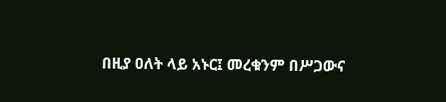በዚያ ዐለት ላይ አኑር፤ መረቁንም በሥጋውና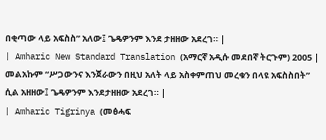በቂጣው ላይ አፍስስ” አለው፤ ጌዴዎንም እንደ ታዘዘው አደረገ። |
| Amharic New Standard Translation (አማርኛ አዲሱ መደበኛ ትርጉም) 2005 | መልአኩም “ሥጋውንና እንጀራውን በዚህ አለት ላይ አስቀምጠህ መረቁን በላዩ አፍስስበት” ሲል አዘዘው፤ ጌዴዎንም እንደታዘዘው አደረገ። |
| Amharic Tigrinya (መፅሓፍ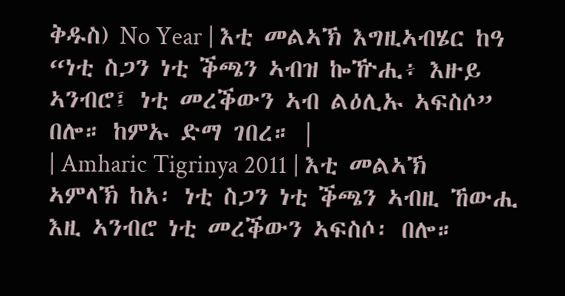ቅዱስ) No Year | እቲ መልኣኽ እግዚኣብሄር ከዓ “ነቲ ስጋን ነቲ ቕጫን ኣብዝ ኰዅሒ፥ እዙይ ኣንብሮ፤ ነቲ መረቕውን ኣብ ልዕሊኡ ኣፍስሶ” በሎ። ከምኡ ድማ ገበረ። |
| Amharic Tigrinya 2011 | እቲ መልኣኽ ኣምላኽ ከአ፡ ነቲ ስጋን ነቲ ቕጫን ኣብዚ ኸውሒ እዚ ኣንብሮ ነቲ መረቕውን ኣፍስሶ፡ በሎ።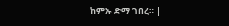ከምኡ ድማ ገበረ። |